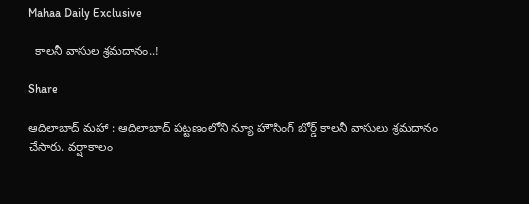Mahaa Daily Exclusive

  కాల‌నీ వాసుల శ్ర‌మ‌దానం..!

Share

ఆదిలాబాద్ మ‌హా : ఆదిలాబాద్ ప‌ట్ట‌ణంలోని న్యూ హౌసింగ్ బోర్డ్ కాలనీ వాసులు శ్ర‌మ‌దానం చేసారు. వర్షాకాలం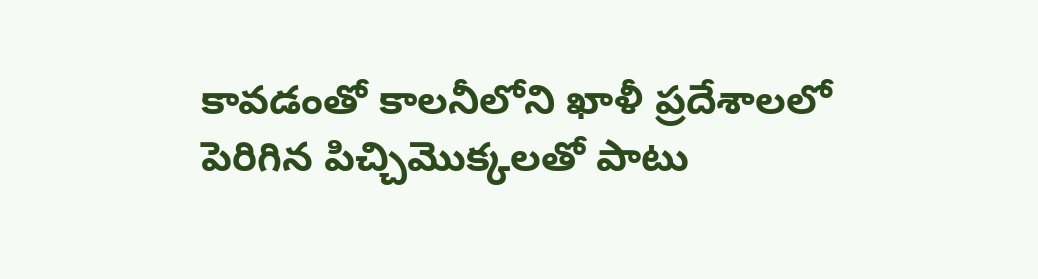కావ‌డంతో కాల‌నీలోని ఖాళీ ప్ర‌దేశాల‌లో పెరిగిన పిచ్చిమొక్క‌ల‌తో పాటు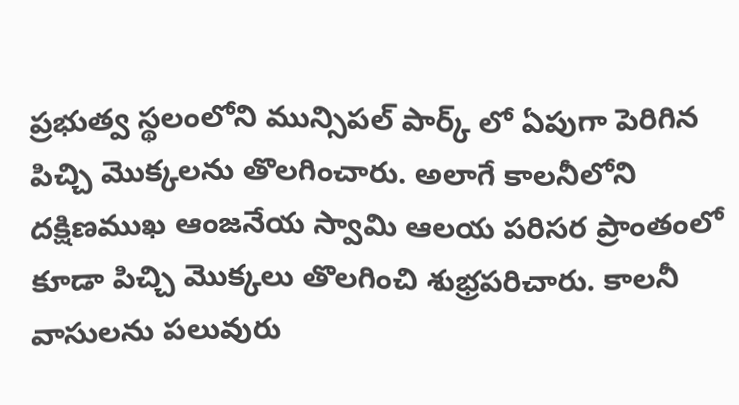ప్రభుత్వ స్థలంలోని మున్సిప‌ల్ పార్క్ లో ఏపుగా పెరిగిన పిచ్చి మొక్క‌ల‌ను తొల‌గించారు. అలాగే కాల‌నీలోని దక్షిణముఖ ఆంజ‌నేయ స్వామి ఆల‌య పరిసర ప్రాంతంలో కూడా పిచ్చి మొక్క‌లు తొల‌గించి శుభ్ర‌ప‌రిచారు. కాల‌నీ వాసులను ప‌లువురు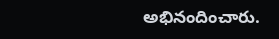అభినందించారు.